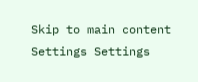Skip to main content
Settings Settings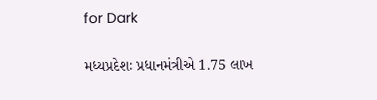for Dark

મધ્યપ્રદેશઃ પ્રધાનમંત્રીએ 1.75 લાખ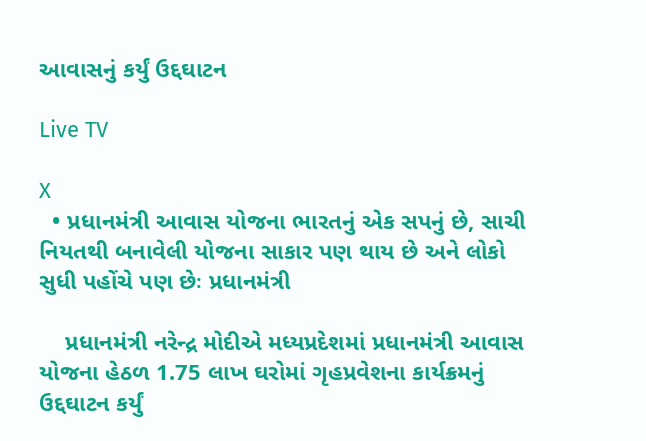આવાસનું કર્યું ઉદ્દઘાટન

Live TV

X
  • પ્રધાનમંત્રી આવાસ યોજના ભારતનું એક સપનું છે, સાચી નિયતથી બનાવેલી યોજના સાકાર પણ થાય છે અને લોકો સુધી પહોંચે પણ છેઃ પ્રધાનમંત્રી

    પ્રધાનમંત્રી નરેન્દ્ર મોદીએ મધ્યપ્રદેશમાં પ્રધાનમંત્રી આવાસ યોજના હેઠળ 1.75 લાખ ઘરોમાં ગૃહપ્રવેશના કાર્યક્રમનું ઉદ્દઘાટન કર્યું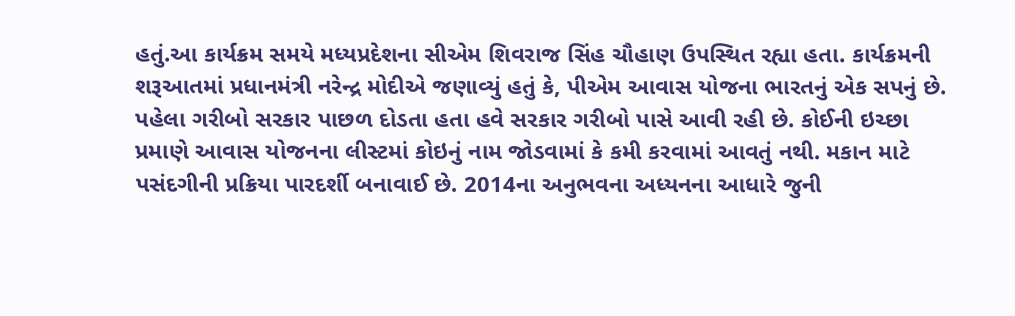હતું.આ કાર્યક્રમ સમયે મધ્યપ્રદેશના સીએમ શિવરાજ સિંહ ચૌહાણ ઉપસ્થિત રહ્યા હતા. કાર્યક્રમની શરૂઆતમાં પ્રધાનમંત્રી નરેન્દ્ર મોદીએ જણાવ્યું હતું કે, પીએમ આવાસ યોજના ભારતનું એક સપનું છે. પહેલા ગરીબો સરકાર પાછળ દોડતા હતા હવે સરકાર ગરીબો પાસે આવી રહી છે. કોઈની ઇચ્છા પ્રમાણે આવાસ યોજનના લીસ્ટમાં કોઇનું નામ જોડવામાં કે કમી કરવામાં આવતું નથી. મકાન માટે પસંદગીની પ્રક્રિયા પારદર્શી બનાવાઈ છે. 2014ના અનુભવના અધ્યનના આધારે જુની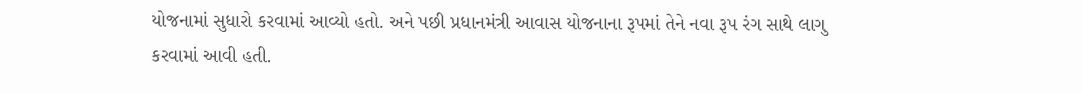યોજનામાં સુધારો કરવામાં આવ્યો હતો. અને પછી પ્રધાનમંત્રી આવાસ યોજનાના રૂપમાં તેને નવા રૂપ રંગ સાથે લાગુ કરવામાં આવી હતી.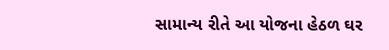સામાન્ય રીતે આ યોજના હેઠળ ઘર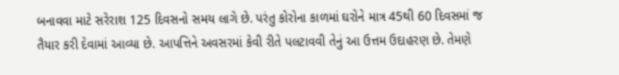બનાવવા માટે સરેરાશ 125 દિવસનો સમય લાગે છે. પરંતુ કોરોના કાળમાં ઘરોને માત્ર 45થી 60 દિવસમાં જ તૈયાર કરી દેવામાં આવ્યા છે. આપત્તિને અવસરમાં કેવી રીતે પલટાવવી તેનું આ ઉત્તમ ઉદાહરણ છે. તેમણે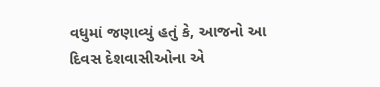વધુમાં જણાવ્યું હતું કે, આજનો આ દિવસ દેશવાસીઓના એ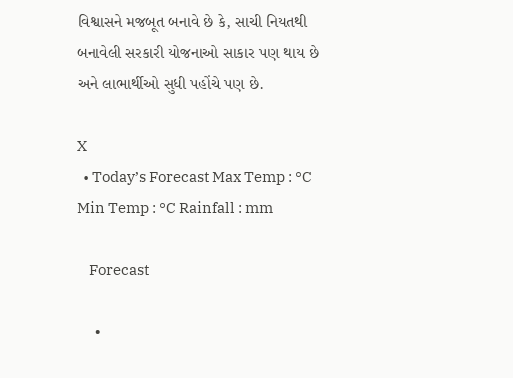વિશ્વાસને મજબૂત બનાવે છે કે, સાચી નિયતથી બનાવેલી સરકારી યોજનાઓ સાકાર પણ થાય છે અને લાભાર્થીઓ સુધી પહોંચે પણ છે.

X
  • Today’s Forecast Max Temp : °C Min Temp : °C Rainfall : mm

    Forecast

    •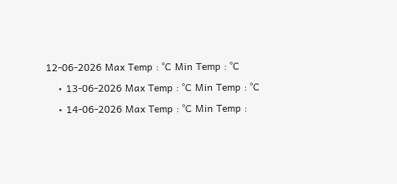12-06-2026 Max Temp : °C Min Temp : °C
    • 13-06-2026 Max Temp : °C Min Temp : °C
    • 14-06-2026 Max Temp : °C Min Temp :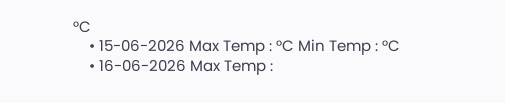°C
    • 15-06-2026 Max Temp : °C Min Temp : °C
    • 16-06-2026 Max Temp :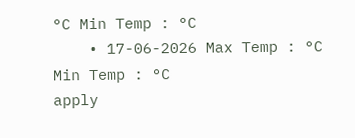°C Min Temp : °C
    • 17-06-2026 Max Temp : °C Min Temp : °C
apply